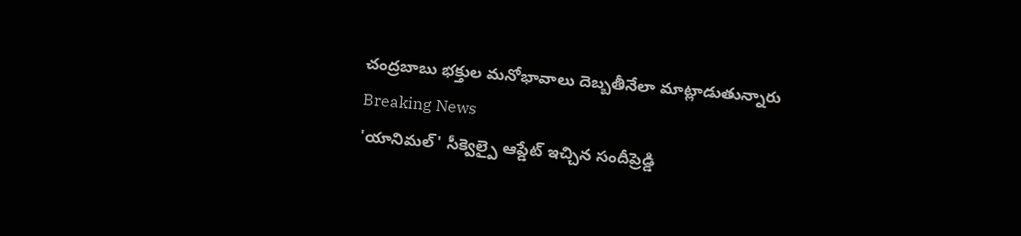చంద్రబాబు భక్తుల మనోభావాలు దెబ్బతీనేలా మాట్లాడుతున్నారు
Breaking News
'యానిమల్' సీక్వెల్పై ఆప్డేట్ ఇచ్చిన సందీప్రెడ్డి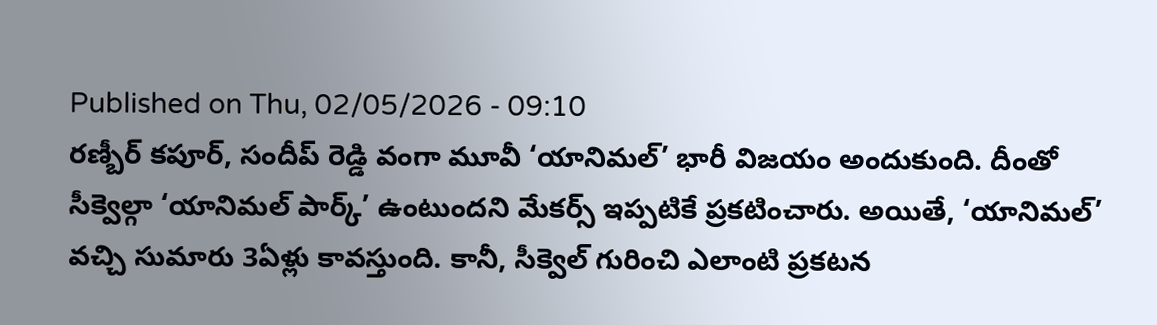Published on Thu, 02/05/2026 - 09:10
రణ్బీర్ కపూర్, సందీప్ రెడ్డి వంగా మూవీ ‘యానిమల్’ భారీ విజయం అందుకుంది. దీంతో సీక్వెల్గా ‘యానిమల్ పార్క్’ ఉంటుందని మేకర్స్ ఇప్పటికే ప్రకటించారు. అయితే, ‘యానిమల్’ వచ్చి సుమారు 3ఏళ్లు కావస్తుంది. కానీ, సీక్వెల్ గురించి ఎలాంటి ప్రకటన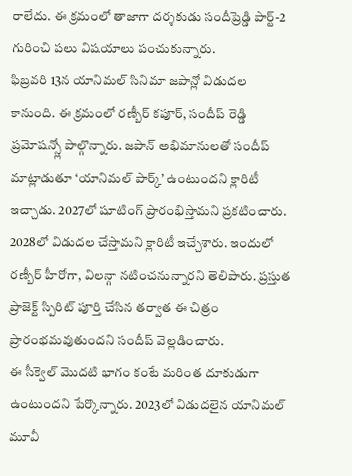రాలేదు. ఈ క్రమంలో తాజాగా దర్శకుడు సందీప్రెడ్డి పార్ట్-2 గురించి పలు విషయాలు పంచుకున్నారు.
ఫిబ్రవరి 13న యానిమల్ సినిమా జపాన్లో విడుదల కానుంది. ఈ క్రమంలో రణ్బీర్ కపూర్, సందీప్ రెడ్డి ప్రమోషన్స్లో పాల్గొన్నారు. జపాన్ అభిమానులతో సందీప్ మాట్లాడుతూ ‘యానిమల్ పార్క్’ ఉంటుందని క్లారిటీ ఇచ్చాడు. 2027లో షూటింగ్ ప్రారంభిస్తామని ప్రకటించారు. 2028లో విడుదల చేస్తామని క్లారిటీ ఇచ్చేశారు. ఇందులో రణ్బీర్ హీరోగా, విలన్గా నటించనున్నారని తెలిపారు. ప్రస్తుత ప్రాజెక్ట్ స్పిరిట్ పూర్తి చేసిన తర్వాత ఈ చిత్రం ప్రారంభమవుతుందని సందీప్ వెల్లడించారు.
ఈ సీక్వెల్ మొదటి భాగం కంటే మరింత దూకుడుగా ఉంటుందని పేర్కొన్నారు. 2023లో విడుదలైన యానిమల్ మూవీ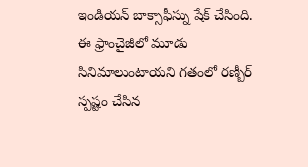ఇండియన్ బాక్సాఫీస్ను షేక్ చేసింది. ఈ ఫ్రాంచైజీలో మూడు సినిమాలుంటాయని గతంలో రణ్బీర్ స్పష్టం చేసిన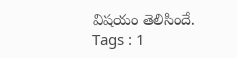విషయం తెలిసిందే.
Tags : 1